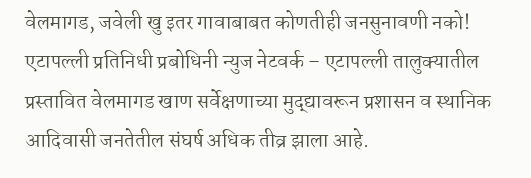वेलमागड, जवेली खु इतर गावाबाबत कोणतीही जनसुनावणी नको!
एटापल्ली प्रतिनिधी प्रबोधिनी न्युज नेटवर्क – एटापल्ली तालुक्यातील प्रस्तावित वेलमागड खाण सर्वेक्षणाच्या मुद्द्यावरून प्रशासन व स्थानिक आदिवासी जनतेतील संघर्ष अधिक तीव्र झाला आहे.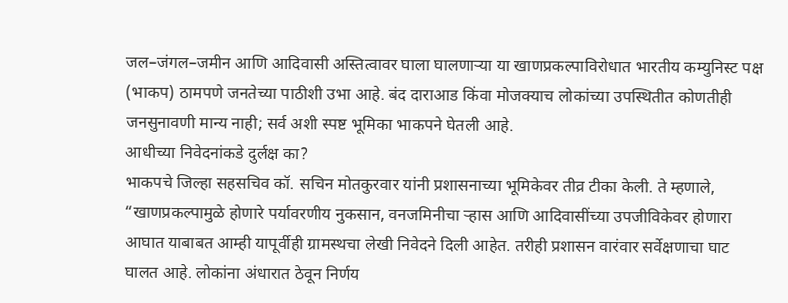जल–जंगल–जमीन आणि आदिवासी अस्तित्वावर घाला घालणाऱ्या या खाणप्रकल्पाविरोधात भारतीय कम्युनिस्ट पक्ष (भाकप) ठामपणे जनतेच्या पाठीशी उभा आहे. बंद दाराआड किंवा मोजक्याच लोकांच्या उपस्थितीत कोणतीही जनसुनावणी मान्य नाही; सर्व अशी स्पष्ट भूमिका भाकपने घेतली आहे.
आधीच्या निवेदनांकडे दुर्लक्ष का?
भाकपचे जिल्हा सहसचिव कॉ. सचिन मोतकुरवार यांनी प्रशासनाच्या भूमिकेवर तीव्र टीका केली. ते म्हणाले,
“खाणप्रकल्पामुळे होणारे पर्यावरणीय नुकसान, वनजमिनीचा ऱ्हास आणि आदिवासींच्या उपजीविकेवर होणारा आघात याबाबत आम्ही यापूर्वीही ग्रामस्थचा लेखी निवेदने दिली आहेत. तरीही प्रशासन वारंवार सर्वेक्षणाचा घाट घालत आहे. लोकांना अंधारात ठेवून निर्णय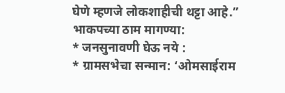घेणे म्हणजे लोकशाहीची थट्टा आहे.”
भाकपच्या ठाम मागण्या:
* जनसुनावणी घेऊ नये :
* ग्रामसभेचा सन्मान: ‘ओमसाईराम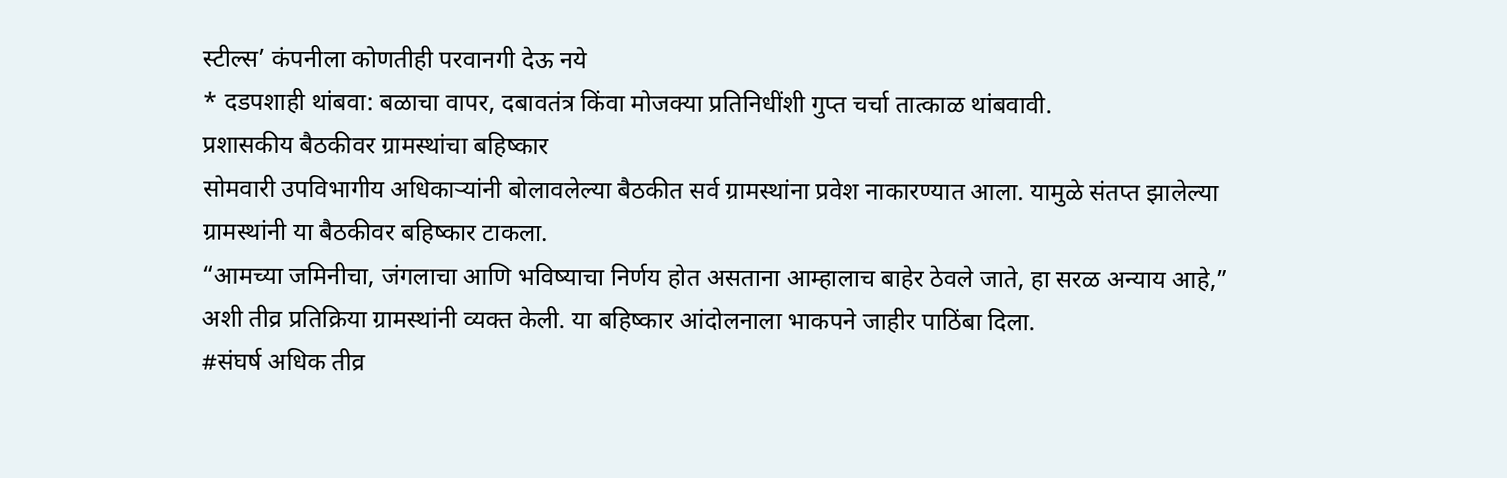स्टील्स’ कंपनीला कोणतीही परवानगी देऊ नये
* दडपशाही थांबवा: बळाचा वापर, दबावतंत्र किंवा मोजक्या प्रतिनिधींशी गुप्त चर्चा तात्काळ थांबवावी.
प्रशासकीय बैठकीवर ग्रामस्थांचा बहिष्कार
सोमवारी उपविभागीय अधिकाऱ्यांनी बोलावलेल्या बैठकीत सर्व ग्रामस्थांना प्रवेश नाकारण्यात आला. यामुळे संतप्त झालेल्या ग्रामस्थांनी या बैठकीवर बहिष्कार टाकला.
“आमच्या जमिनीचा, जंगलाचा आणि भविष्याचा निर्णय होत असताना आम्हालाच बाहेर ठेवले जाते, हा सरळ अन्याय आहे,” अशी तीव्र प्रतिक्रिया ग्रामस्थांनी व्यक्त केली. या बहिष्कार आंदोलनाला भाकपने जाहीर पाठिंबा दिला.
#संघर्ष अधिक तीव्र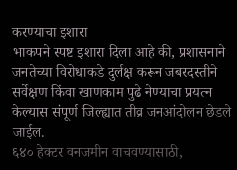करण्याचा इशारा
भाकपने स्पष्ट इशारा दिला आहे की, प्रशासनाने जनतेच्या विरोधाकडे दुर्लक्ष करून जबरदस्तीने सर्वेक्षण किंवा खाणकाम पुढे नेण्याचा प्रयत्न केल्यास संपूर्ण जिल्ह्यात तीव्र जनआंदोलन छेडले जाईल.
६४० हेक्टर वनजमीन वाचवण्यासाठी,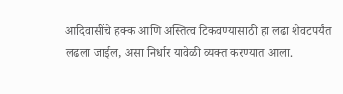आदिवासींचे हक्क आणि अस्तित्व टिकवण्यासाठी हा लढा शेवटपर्यंत लढला जाईल, असा निर्धार यावेळी व्यक्त करण्यात आला.